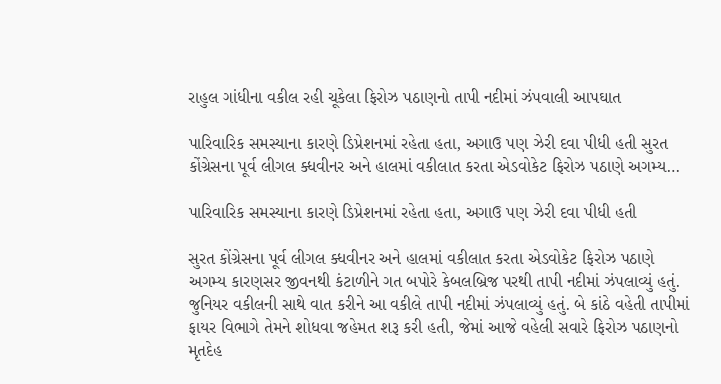રાહુલ ગાંધીના વકીલ રહી ચૂકેલા ફિરોઝ પઠાણનો તાપી નદીમાં ઝંપવાલી આપઘાત

પારિવારિક સમસ્યાના કારણે ડિપ્રેશનમાં રહેતા હતા, અગાઉ પણ ઝેરી દવા પીધી હતી સુરત કોંગ્રેસના પૂર્વ લીગલ ક્ધવીનર અને હાલમાં વકીલાત કરતા એડવોકેટ ફિરોઝ પઠાણે અગમ્ય…

પારિવારિક સમસ્યાના કારણે ડિપ્રેશનમાં રહેતા હતા, અગાઉ પણ ઝેરી દવા પીધી હતી

સુરત કોંગ્રેસના પૂર્વ લીગલ ક્ધવીનર અને હાલમાં વકીલાત કરતા એડવોકેટ ફિરોઝ પઠાણે અગમ્ય કારણસર જીવનથી કંટાળીને ગત બપોરે કેબલબ્રિજ પરથી તાપી નદીમાં ઝંપલાવ્યું હતું. જુનિયર વકીલની સાથે વાત કરીને આ વકીલે તાપી નદીમાં ઝંપલાવ્યું હતું. બે કાંઠે વહેતી તાપીમાં ફાયર વિભાગે તેમને શોધવા જહેમત શરૂ કરી હતી, જેમાં આજે વહેલી સવારે ફિરોઝ પઠાણનો મૃતદેહ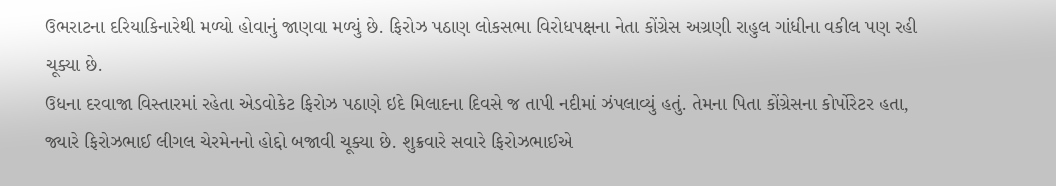ઉભરાટના દરિયાકિનારેથી મળ્યો હોવાનું જાણવા મળ્યું છે. ફિરોઝ પઠાણ લોકસભા વિરોધપક્ષના નેતા કોંગ્રેસ અગ્રણી રાહુલ ગાંધીના વકીલ પણ રહી ચૂક્યા છે.
ઉધના દરવાજા વિસ્તારમાં રહેતા એડવોકેટ ફિરોઝ પઠાણે ઇદે મિલાદના દિવસે જ તાપી નદીમાં ઝંપલાવ્યું હતું. તેમના પિતા કોંગ્રેસના કોર્પોરેટર હતા, જ્યારે ફિરોઝભાઈ લીગલ ચેરમેનનો હોદ્દો બજાવી ચૂક્યા છે. શુક્રવારે સવારે ફિરોઝભાઈએ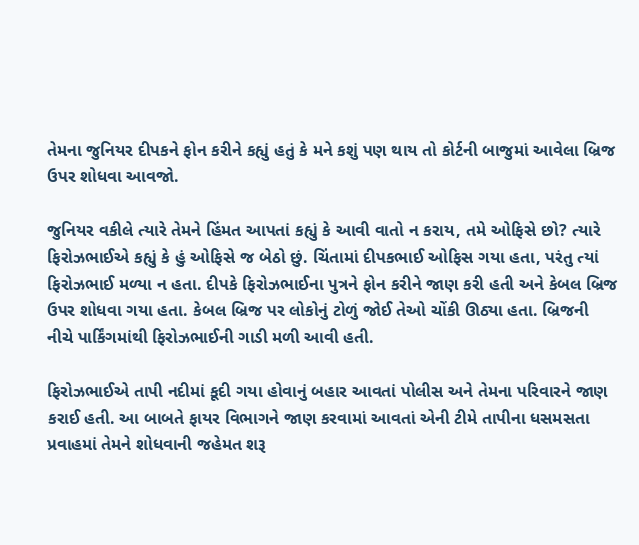તેમના જુનિયર દીપકને ફોન કરીને કહ્યું હતું કે મને કશું પણ થાય તો કોર્ટની બાજુમાં આવેલા બ્રિજ ઉપર શોધવા આવજો.

જુનિયર વકીલે ત્યારે તેમને હિંમત આપતાં કહ્યું કે આવી વાતો ન કરાય, તમે ઓફિસે છો? ત્યારે ફિરોઝભાઈએ કહ્યું કે હું ઓફિસે જ બેઠો છું. ચિંતામાં દીપકભાઈ ઓફિસ ગયા હતા, પરંતુ ત્યાં ફિરોઝભાઈ મળ્યા ન હતા. દીપકે ફિરોઝભાઈના પુત્રને ફોન કરીને જાણ કરી હતી અને કેબલ બ્રિજ ઉપર શોધવા ગયા હતા. કેબલ બ્રિજ પર લોકોનું ટોળું જોઈ તેઓ ચોંકી ઊઠ્યા હતા. બ્રિજની નીચે પાર્કિંગમાંથી ફિરોઝભાઈની ગાડી મળી આવી હતી.

ફિરોઝભાઈએ તાપી નદીમાં કૂદી ગયા હોવાનું બહાર આવતાં પોલીસ અને તેમના પરિવારને જાણ કરાઈ હતી. આ બાબતે ફાયર વિભાગને જાણ કરવામાં આવતાં એની ટીમે તાપીના ધસમસતા પ્રવાહમાં તેમને શોધવાની જહેમત શરૂ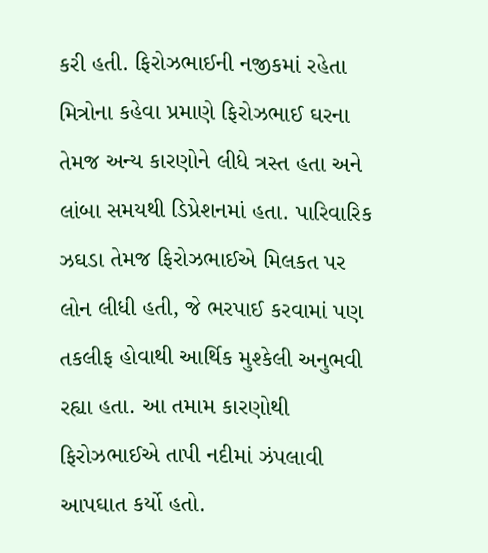કરી હતી. ફિરોઝભાઈની નજીકમાં રહેતા મિત્રોના કહેવા પ્રમાણે ફિરોઝભાઈ ઘરના તેમજ અન્ય કારણોને લીધે ત્રસ્ત હતા અને લાંબા સમયથી ડિપ્રેશનમાં હતા. પારિવારિક ઝઘડા તેમજ ફિરોઝભાઈએ મિલકત પર લોન લીધી હતી, જે ભરપાઈ કરવામાં પણ તકલીફ હોવાથી આર્થિક મુશ્કેલી અનુભવી રહ્યા હતા. આ તમામ કારણોથી ફિરોઝભાઈએ તાપી નદીમાં ઝંપલાવી આપઘાત કર્યો હતો.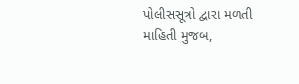પોલીસસૂત્રો દ્વારા મળતી માહિતી મુજબ,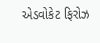એડવોકેટ ફિરોઝ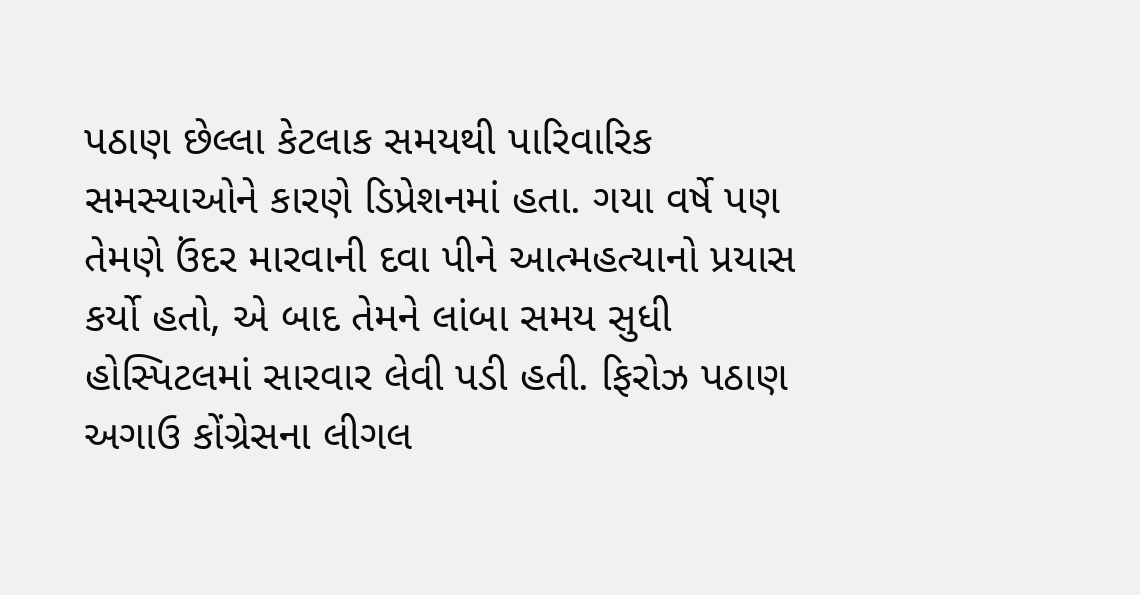પઠાણ છેલ્લા કેટલાક સમયથી પારિવારિક સમસ્યાઓને કારણે ડિપ્રેશનમાં હતા. ગયા વર્ષે પણ તેમણે ઉંદર મારવાની દવા પીને આત્મહત્યાનો પ્રયાસ કર્યો હતો, એ બાદ તેમને લાંબા સમય સુધી હોસ્પિટલમાં સારવાર લેવી પડી હતી. ફિરોઝ પઠાણ અગાઉ કોંગ્રેસના લીગલ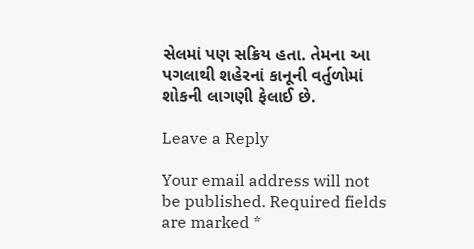સેલમાં પણ સક્રિય હતા. તેમના આ પગલાથી શહેરનાં કાનૂની વર્તુળોમાં શોકની લાગણી ફેલાઈ છે.

Leave a Reply

Your email address will not be published. Required fields are marked *